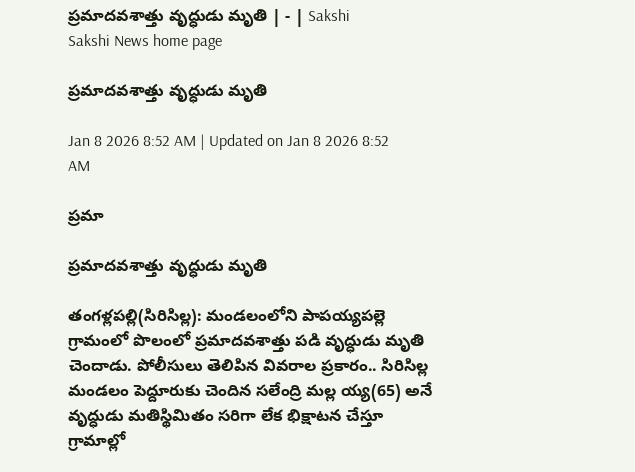ప్రమాదవశాత్తు వృద్ధుడు మృతి | - | Sakshi
Sakshi News home page

ప్రమాదవశాత్తు వృద్ధుడు మృతి

Jan 8 2026 8:52 AM | Updated on Jan 8 2026 8:52 AM

ప్రమా

ప్రమాదవశాత్తు వృద్ధుడు మృతి

తంగళ్లపల్లి(సిరిసిల్ల): మండలంలోని పాపయ్యపల్లె గ్రామంలో పొలంలో ప్రమాదవశాత్తు పడి వృద్ధుడు మృతి చెందాడు. పోలీసులు తెలిపిన వివరాల ప్రకారం.. సిరిసిల్ల మండలం పెద్దూరుకు చెందిన సలేంద్రి మల్ల య్య(65) అనే వృద్ధుడు మతిస్థిమితం సరిగా లేక భిక్షాటన చేస్తూ గ్రామాల్లో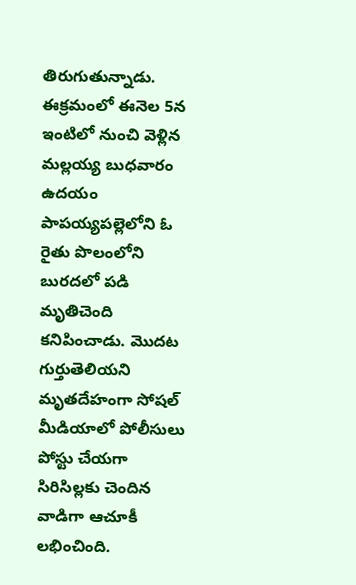తిరుగుతున్నాడు. ఈక్రమంలో ఈనెల 5న ఇంటిలో నుంచి వెళ్లిన మల్లయ్య బుధవారం ఉదయం పాపయ్యపల్లెలోని ఓ రైతు పొలంలోని బురదలో పడి మృతిచెంది కనిపించాడు. మొదట గుర్తుతెలియని మృతదేహంగా సోషల్‌ మీడియాలో పోలీసులు పోస్టు చేయగా సిరిసిల్లకు చెందిన వాడిగా ఆచూకీ లభించింది.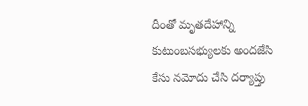దీంతో మృతదేహాన్ని కుటుంబసభ్యులకు అందజేసి కేసు నమోదు చేసి దర్యాప్తు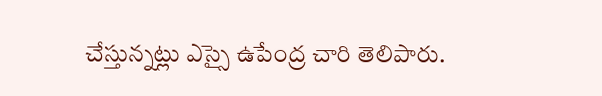చేస్తున్నట్లు ఎస్సై ఉపేంద్ర చారి తెలిపారు.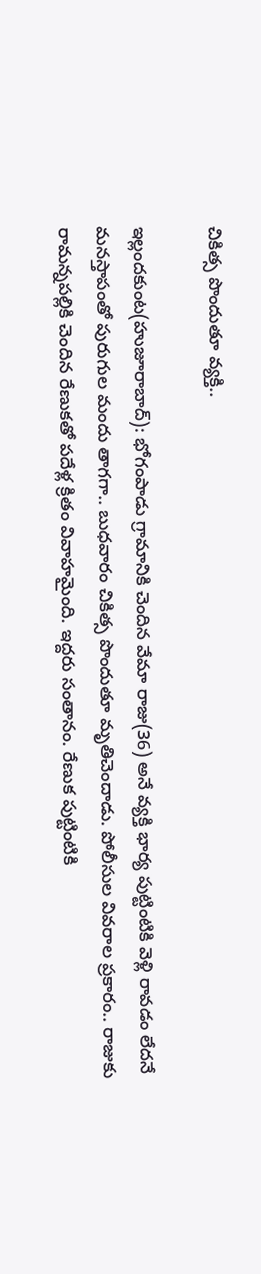చికిత్స పొందుతూ వ్యక్తి..

ఇల్లందకుంట(హుజూరాబాద్‌): భోగంపాడు గ్రామానికి చెందిన వేమా రాజు(36) అనే వ్యక్తి భార్య పుట్టింటికి వెళ్లి రావడం లేదనే మనస్తాపంతో పురుగుల మందు తాగగా.. బుధవారం చికిత్స పొందుతూ మృతిచెందాడు. పోలీసుల వివరాల ప్రకారం.. రాజుకు రామన్నపల్లికి చెందిన రేణుకతో పదేళ్ల క్రితం వివాహమైంది. ఇద్దరు సంతానం. రేణుక పుట్టింటికి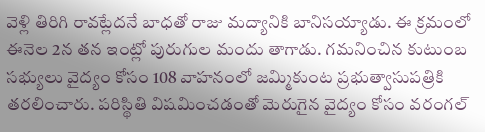వెళ్లి తిరిగి రావట్లేదనే బాధతో రాజు మద్యానికి బానిసయ్యాడు. ఈ క్రమంలో ఈనెల 2న తన ఇంట్లో పురుగుల మందు తాగాడు. గమనించిన కుటుంబ సభ్యులు వైద్యం కోసం 108 వాహనంలో జమ్మికుంట ప్రభుత్వాసుపత్రికి తరలించారు. పరిస్థితి విషమించడంతో మెరుగైన వైద్యం కోసం వరంగల్‌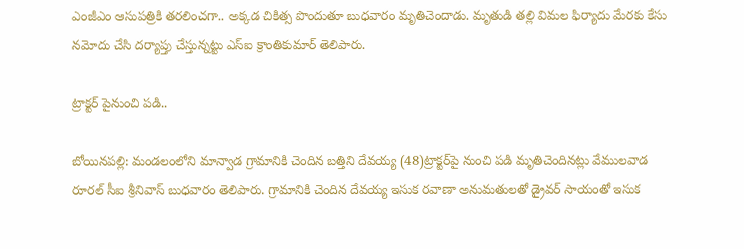ఎంజీఎం ఆసుపత్రికి తరలించగా.. అక్కడ చికిత్స పొందుతూ బుధవారం మృతిచెందాడు. మృతుడి తల్లి విమల ఫిర్యాదు మేరకు కేసు నమోదు చేసి దర్యాప్తు చేస్తున్నట్టు ఎస్‌ఐ క్రాంతికుమార్‌ తెలిపారు.

ట్రాక్టర్‌ పైనుంచి పడి..

బోయినపల్లి: మండలంలోని మాన్వాడ గ్రామానికి చెందిన బత్తిని దేవయ్య (48)ట్రాక్టర్‌పై నుంచి పడి మృతిచెందినట్లు వేములవాడ రూరల్‌ సీఐ శ్రీనివాస్‌ బుధవారం తెలిపారు. గ్రామానికి చెందిన దేవయ్య ఇసుక రవాణా అనుమతులతో డ్రైవర్‌ సాయంతో ఇసుక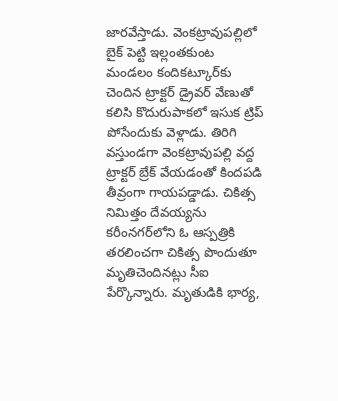జారవేస్తాడు. వెంకట్రావుపల్లిలో బైక్‌ పెట్టి ఇల్లంతకుంట మండలం కందికట్కూర్‌కు చెందిన ట్రాక్టర్‌ డ్రైవర్‌ వేణుతో కలిసి కొదురుపాకలో ఇసుక ట్రిప్‌ పోసేందుకు వెళ్లాడు. తిరిగి వస్తుండగా వెంకట్రావుపల్లి వద్ద ట్రాక్టర్‌ బ్రేక్‌ వేయడంతో కిందపడి తీవ్రంగా గాయపడ్డాడు. చికిత్స నిమిత్తం దేవయ్యను కరీంనగర్‌లోని ఓ ఆస్పత్రికి తరలించగా చికిత్స పొందుతూ మృతిచెందినట్లు సీఐ పేర్కొన్నారు. మృతుడికి భార్య,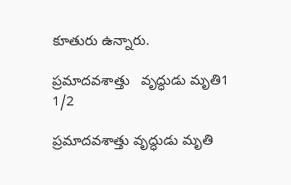కూతురు ఉన్నారు.

ప్రమాదవశాత్తు   వృద్ధుడు మృతి1
1/2

ప్రమాదవశాత్తు వృద్ధుడు మృతి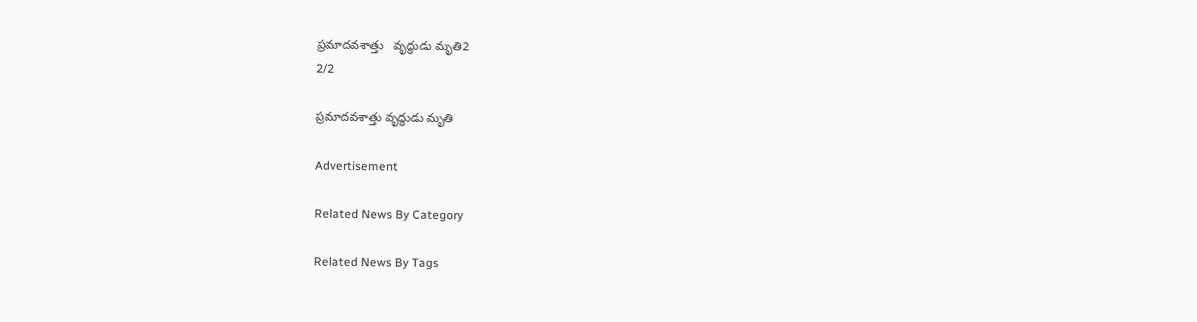ప్రమాదవశాత్తు   వృద్ధుడు మృతి2
2/2

ప్రమాదవశాత్తు వృద్ధుడు మృతి

Advertisement

Related News By Category

Related News By Tags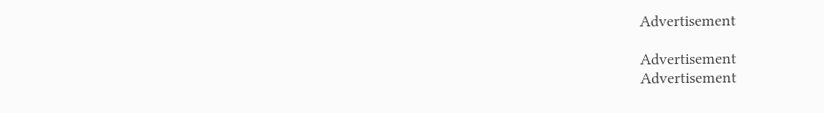Advertisement

Advertisement
Advertisement